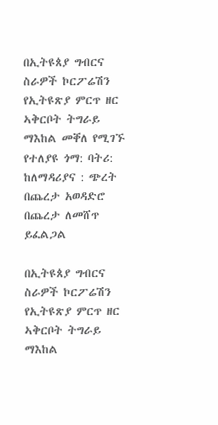በኢትዩጰያ ግብርና ስራዎች ኮርፖሬሽን የኢትዩጽያ ምርጥ ዘር ኣቅርቦት ትግራይ ማእከል መቐለ የሚገኙ የተለያዩ ጎማ: ባትሪ: ከለማዳሪያና : ጭረት በጨረታ አወዳድሮ በጨረታ ለመሸጥ ይፈልጋል

በኢትዩጰያ ግብርና ስራዎች ኮርፖሬሽን የኢትዩጽያ ምርጥ ዘር ኣቅርቦት ትግራይ ማእከል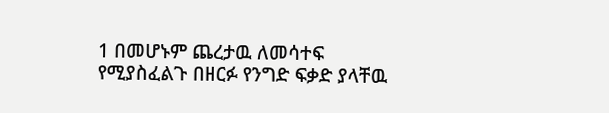1 በመሆኑም ጨረታዉ ለመሳተፍ የሚያስፈልጉ በዘርፉ የንግድ ፍቃድ ያላቸዉ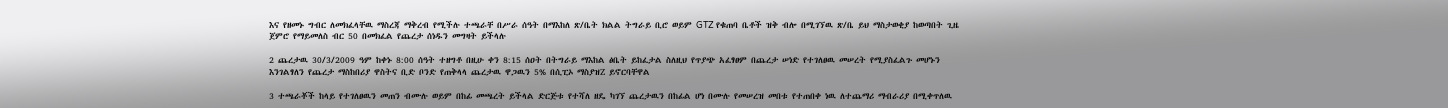እና የዘመኑ ግብር ለመክፈላቸዉ ማስረጃ ማቅረብ የሚችሉ ተጫራቸ በሥራ ሰዓት በማእከለ ጽ/ቤት ክልል ትግራይ ቢሮ ወይም GTZ የቁጠባ ቤቶች ዝቅ ብሎ በሚገኘዉ ጽ/ቤ ይህ ማስታወቂያ ከወጣበት ጊዜ ጀምሮ የማይመለስ ብር 50 በመክፈል የጨረታ ሰነዱን መግዛት ይችላሉ

2 ጨረታዉ 30/3/2009 ዓም ከቀኑ 8:00 ሰዓት ተዘግቶ በዚሁ ቀን 8:15 ሰዐት በትግራይ ማእከል ፅቤት ይከፈታል ስለዚህ የጥያጭ አፈፃፀም በጨረታ ሠነድ የተገለፀዉ መሠረት የሚያስፈልጉ መሆኑን እንገልፃለን የጨረታ ማስከበሪያ ዋስትና ቢድ ቦንድ የጠቅላላ ጨረታዉ ዋጋዉን 5% በሲፒኦ ማስያዝZ ይኖርባቸዋል

3 ተጫራቾች ከላይ የተገለፀዉን መጠን ብሙሉ ወይም በከፊ መጫረት ይችላል ድርጅቱ የተሻለ ዘዴ ካገኘ ጨረታዉን በከፊል ሆነ በሙሉ የመሠረዝ መበቱ የተጠበቀ ነዉ ለተጨማሪ ማብራሪያ በሚቀጥለዉ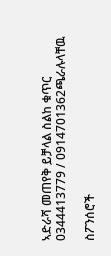ኣድራሻ መጠየቅ ይቻላል ስልከ ቁጥር 0344413779 / 0914701362ጫራሉላቸዉ

ስፖንሰሮች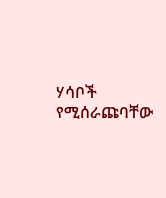ሃሳቦች የሚሰራጩባቸው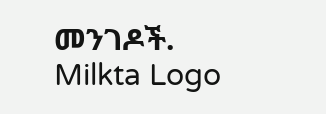መንገዶች.
Milkta Logo